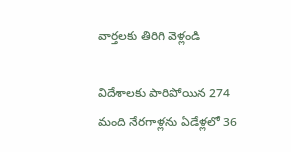వార్తలకు తిరిగి వెళ్లండి

విదేశాలకు పారిపోయిన 274 మంది నేరగాళ్లను ఏడేళ్లలో 36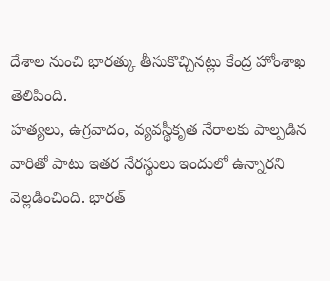దేశాల నుంచి భారత్కు తీసుకొచ్చినట్లు కేంద్ర హోంశాఖ తెలిపింది.
హత్యలు, ఉగ్రవాదం, వ్యవస్థీకృత నేరాలకు పాల్పడిన వారితో పాటు ఇతర నేరస్థులు ఇందులో ఉన్నారని వెల్లడించింది. భారత్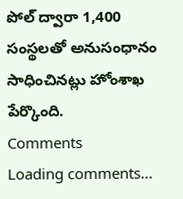పోల్ ద్వారా 1,400 సంస్థలతో అనుసంధానం సాధించినట్లు హోంశాఖ పేర్కొంది.
Comments
Loading comments...